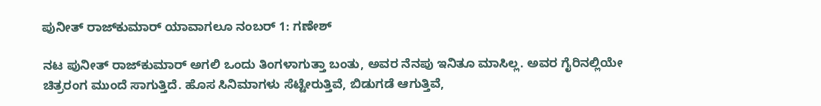ಪುನೀತ್ ರಾಜ್‌ಕುಮಾರ್ ಯಾವಾಗಲೂ ನಂಬರ್ 1: ಗಣೇಶ್

ನಟ ಪುನೀತ್ ರಾಜ್‌ಕುಮಾರ್ ಅಗಲಿ ಒಂದು ತಿಂಗಳಾಗುತ್ತಾ ಬಂತು, ಅವರ ನೆನಪು ಇನಿತೂ ಮಾಸಿಲ್ಲ. ಅವರ ಗೈರಿನಲ್ಲಿಯೇ ಚಿತ್ರರಂಗ ಮುಂದೆ ಸಾಗುತ್ತಿದೆ. ಹೊಸ ಸಿನಿಮಾಗಳು ಸೆಟ್ಟೇರುತ್ತಿವೆ, ಬಿಡುಗಡೆ ಆಗುತ್ತಿವೆ,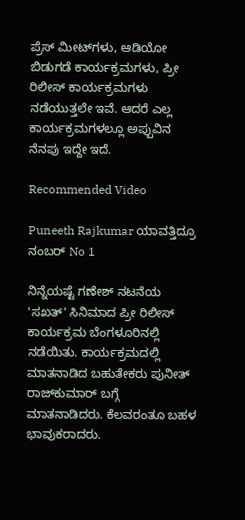ಪ್ರೆಸ್ ಮೀಟ್‌ಗಳು, ಆಡಿಯೋ ಬಿಡುಗಡೆ ಕಾರ್ಯಕ್ರಮಗಳು, ಪ್ರೀ ರಿಲೀಸ್ ಕಾರ್ಯಕ್ರಮಗಳು ನಡೆಯುತ್ತಲೇ ಇವೆ. ಆದರೆ ಎಲ್ಲ ಕಾರ್ಯಕ್ರಮಗಳಲ್ಲೂ ಅಪ್ಪುವಿನ ನೆನಪು ಇದ್ದೇ ಇದೆ.

Recommended Video

Puneeth Rajkumar ಯಾವತ್ತಿದ್ರೂ ನಂಬರ್ No 1

ನಿನ್ನೆಯಷ್ಟೆ ಗಣೇಶ್ ನಟನೆಯ 'ಸಖತ್' ಸಿನಿಮಾದ ಪ್ರೀ ರಿಲೀಸ್ ಕಾರ್ಯಕ್ರಮ ಬೆಂಗಳೂರಿನಲ್ಲಿ ನಡೆಯಿತು. ಕಾರ್ಯಕ್ರಮದಲ್ಲಿ ಮಾತನಾಡಿದ ಬಹುತೇಕರು ಪುನೀತ್ ರಾಜ್‌ಕುಮಾರ್ ಬಗ್ಗೆ ಮಾತನಾಡಿದರು. ಕೆಲವರಂತೂ ಬಹಳ ಭಾವುಕರಾದರು.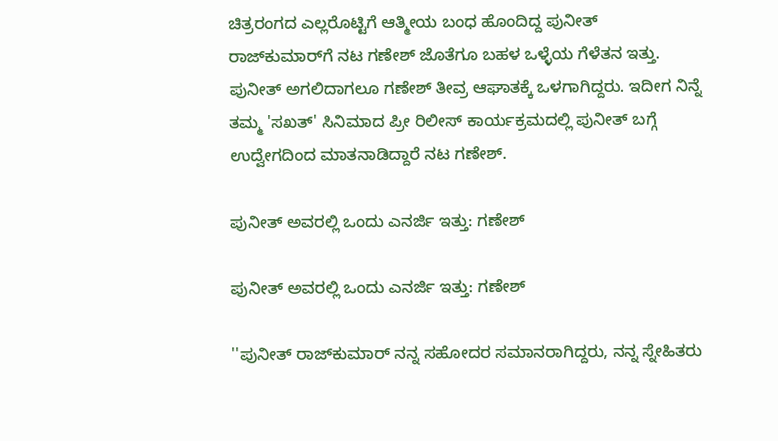ಚಿತ್ರರಂಗದ ಎಲ್ಲರೊಟ್ಟಿಗೆ ಆತ್ಮೀಯ ಬಂಧ ಹೊಂದಿದ್ದ ಪುನೀತ್ ರಾಜ್‌ಕುಮಾರ್‌ಗೆ ನಟ ಗಣೇಶ್ ಜೊತೆಗೂ ಬಹಳ ಒಳ್ಳೆಯ ಗೆಳೆತನ ಇತ್ತು. ಪುನೀತ್ ಅಗಲಿದಾಗಲೂ ಗಣೇಶ್ ತೀವ್ರ ಆಘಾತಕ್ಕೆ ಒಳಗಾಗಿದ್ದರು. ಇದೀಗ ನಿನ್ನೆ ತಮ್ಮ 'ಸಖತ್' ಸಿನಿಮಾದ ಪ್ರೀ ರಿಲೀಸ್ ಕಾರ್ಯಕ್ರಮದಲ್ಲಿ ಪುನೀತ್ ಬಗ್ಗೆ ಉದ್ವೇಗದಿಂದ ಮಾತನಾಡಿದ್ದಾರೆ ನಟ ಗಣೇಶ್.

ಪುನೀತ್‌ ಅವರಲ್ಲಿ ಒಂದು ಎನರ್ಜಿ ಇತ್ತು: ಗಣೇಶ್

ಪುನೀತ್‌ ಅವರಲ್ಲಿ ಒಂದು ಎನರ್ಜಿ ಇತ್ತು: ಗಣೇಶ್

''ಪುನೀತ್ ರಾಜ್‌ಕುಮಾರ್ ನನ್ನ ಸಹೋದರ ಸಮಾನರಾಗಿದ್ದರು, ನನ್ನ ಸ್ನೇಹಿತರು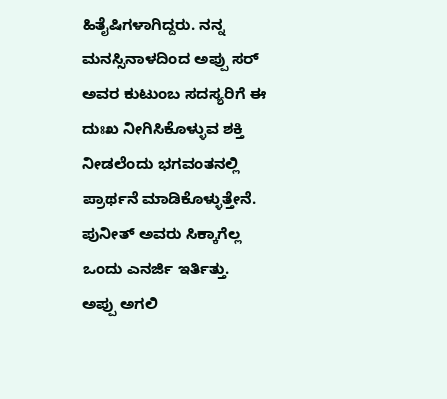ಹಿತೈಷಿಗಳಾಗಿದ್ದರು. ನನ್ನ ಮನಸ್ಸಿನಾಳದಿಂದ ಅಪ್ಪು ಸರ್ ಅವರ ಕುಟುಂಬ ಸದಸ್ಯರಿಗೆ ಈ ದುಃಖ ನೀಗಿಸಿಕೊಳ್ಳುವ ಶಕ್ತಿ ನೀಡಲೆಂದು ಭಗವಂತನಲ್ಲಿ ಪ್ರಾರ್ಥನೆ ಮಾಡಿಕೊಳ್ಳುತ್ತೇನೆ. ಪುನೀತ್ ಅವರು ಸಿಕ್ಕಾಗೆಲ್ಲ ಒಂದು ಎನರ್ಜಿ ಇರ್ತಿತ್ತು. ಅಪ್ಪು ಅಗಲಿ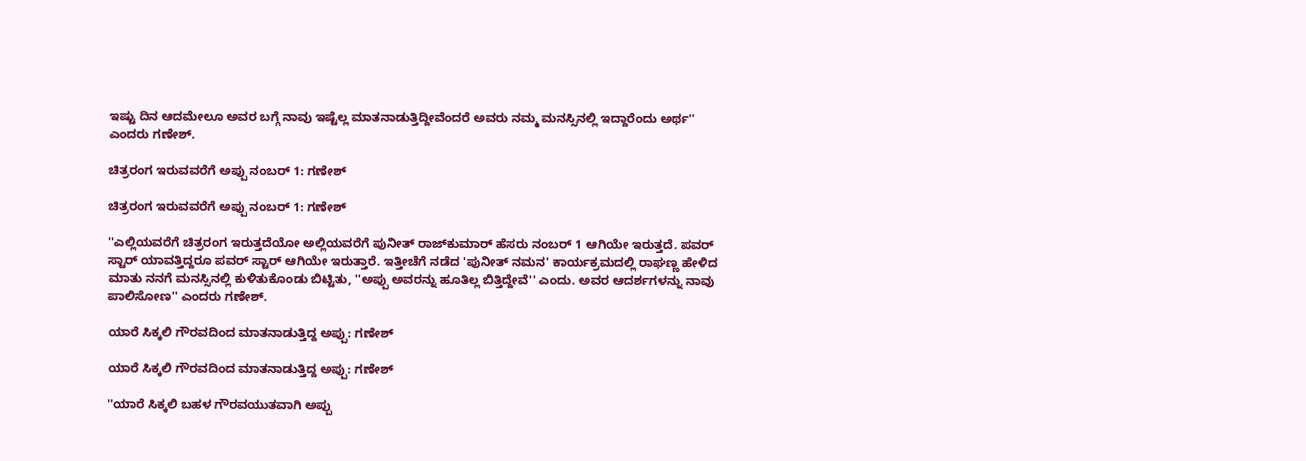ಇಷ್ಟು ದಿನ ಆದಮೇಲೂ ಅವರ ಬಗ್ಗೆ ನಾವು ಇಷ್ಟೆಲ್ಲ ಮಾತನಾಡುತ್ತಿದ್ದೀವೆಂದರೆ ಅವರು ನಮ್ಮ ಮನಸ್ಸಿನಲ್ಲಿ ಇದ್ದಾರೆಂದು ಅರ್ಥ'' ಎಂದರು ಗಣೇಶ್.

ಚಿತ್ರರಂಗ ಇರುವವರೆಗೆ ಅಪ್ಪು ನಂಬರ್ 1: ಗಣೇಶ್

ಚಿತ್ರರಂಗ ಇರುವವರೆಗೆ ಅಪ್ಪು ನಂಬರ್ 1: ಗಣೇಶ್

''ಎಲ್ಲಿಯವರೆಗೆ ಚಿತ್ರರಂಗ ಇರುತ್ತದೆಯೋ ಅಲ್ಲಿಯವರೆಗೆ ಪುನೀತ್ ರಾಜ್‌ಕುಮಾರ್ ಹೆಸರು ನಂಬರ್ 1 ಆಗಿಯೇ ಇರುತ್ತದೆ. ಪವರ್ ಸ್ಟಾರ್ ಯಾವತ್ತಿದ್ದರೂ ಪವರ್ ಸ್ಟಾರ್ ಆಗಿಯೇ ಇರುತ್ತಾರೆ. ಇತ್ತೀಚೆಗೆ ನಡೆದ 'ಪುನೀತ್ ನಮನ' ಕಾರ್ಯಕ್ರಮದಲ್ಲಿ ರಾಘಣ್ಣ ಹೇಳಿದ ಮಾತು ನನಗೆ ಮನಸ್ಸಿನಲ್ಲಿ ಕುಳಿತುಕೊಂಡು ಬಿಟ್ಟಿತು, ''ಅಪ್ಪು ಅವರನ್ನು ಹೂತಿಲ್ಲ ಬಿತ್ತಿದ್ದೇವೆ'' ಎಂದು. ಅವರ ಆದರ್ಶಗಳನ್ನು ನಾವು ಪಾಲಿಸೋಣ'' ಎಂದರು ಗಣೇಶ್.

ಯಾರೆ ಸಿಕ್ಕಲಿ ಗೌರವದಿಂದ ಮಾತನಾಡುತ್ತಿದ್ದ ಅಪ್ಪು: ಗಣೇಶ್

ಯಾರೆ ಸಿಕ್ಕಲಿ ಗೌರವದಿಂದ ಮಾತನಾಡುತ್ತಿದ್ದ ಅಪ್ಪು: ಗಣೇಶ್

''ಯಾರೆ ಸಿಕ್ಕಲಿ ಬಹಳ ಗೌರವಯುತವಾಗಿ ಅಪ್ಪು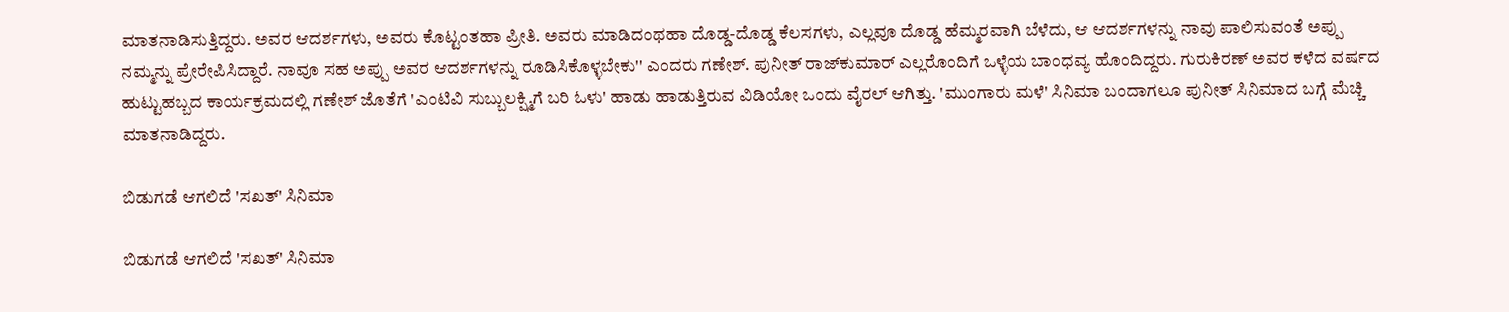ಮಾತನಾಡಿಸುತ್ತಿದ್ದರು. ಅವರ ಆದರ್ಶಗಳು, ಅವರು ಕೊಟ್ಟಂತಹಾ ಪ್ರೀತಿ. ಅವರು ಮಾಡಿದಂಥಹಾ ದೊಡ್ಡ-ದೊಡ್ಡ ಕೆಲಸಗಳು, ಎಲ್ಲವೂ ದೊಡ್ಡ ಹೆಮ್ಮರವಾಗಿ ಬೆಳೆದು, ಆ ಆದರ್ಶಗಳನ್ನು ನಾವು ಪಾಲಿಸುವಂತೆ ಅಪ್ಪು ನಮ್ಮನ್ನು ಪ್ರೇರೇಪಿಸಿದ್ದಾರೆ. ನಾವೂ ಸಹ ಅಪ್ಪು ಅವರ ಆದರ್ಶಗಳನ್ನು ರೂಡಿಸಿಕೊಳ್ಳಬೇಕು'' ಎಂದರು ಗಣೇಶ್. ಪುನೀತ್ ರಾಜ್‌ಕುಮಾರ್ ಎಲ್ಲರೊಂದಿಗೆ ಒಳ್ಳೆಯ ಬಾಂಧವ್ಯ ಹೊಂದಿದ್ದರು. ಗುರುಕಿರಣ್ ಅವರ ಕಳೆದ ವರ್ಷದ ಹುಟ್ಟುಹಬ್ಬದ ಕಾರ್ಯಕ್ರಮದಲ್ಲಿ ಗಣೇಶ್ ಜೊತೆಗೆ 'ಎಂಟಿವಿ ಸುಬ್ಬುಲಕ್ಷ್ಮಿಗೆ ಬರಿ ಓಳು' ಹಾಡು ಹಾಡುತ್ತಿರುವ ವಿಡಿಯೋ ಒಂದು ವೈರಲ್ ಆಗಿತ್ತು. 'ಮುಂಗಾರು ಮಳೆ' ಸಿನಿಮಾ ಬಂದಾಗಲೂ ಪುನೀತ್ ಸಿನಿಮಾದ ಬಗ್ಗೆ ಮೆಚ್ಚಿ ಮಾತನಾಡಿದ್ದರು.

ಬಿಡುಗಡೆ ಆಗಲಿದೆ 'ಸಖತ್' ಸಿನಿಮಾ

ಬಿಡುಗಡೆ ಆಗಲಿದೆ 'ಸಖತ್' ಸಿನಿಮಾ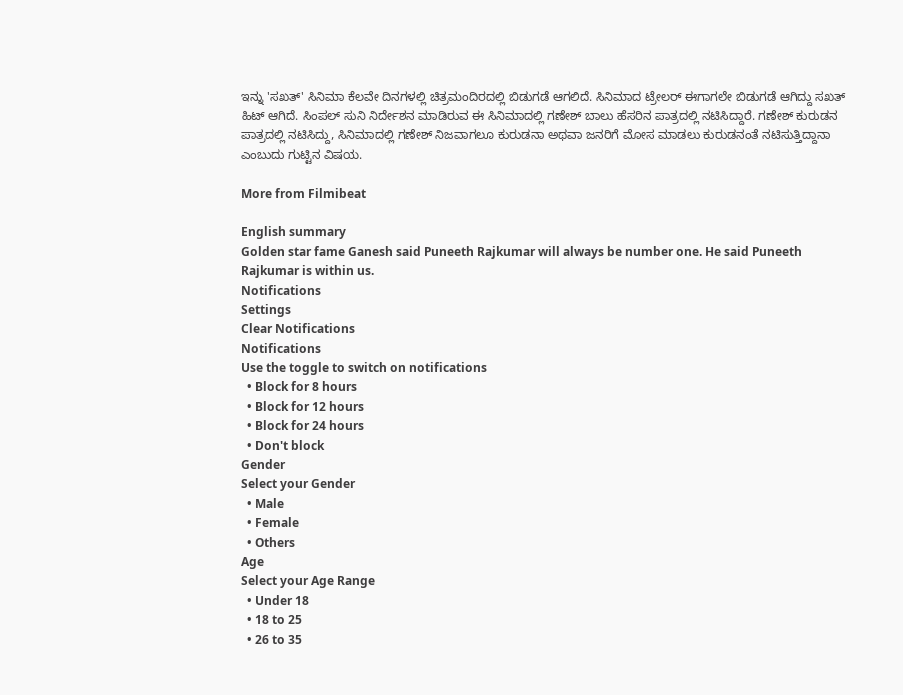ಇನ್ನು 'ಸಖತ್' ಸಿನಿಮಾ ಕೆಲವೇ ದಿನಗಳಲ್ಲಿ ಚಿತ್ರಮಂದಿರದಲ್ಲಿ ಬಿಡುಗಡೆ ಆಗಲಿದೆ. ಸಿನಿಮಾದ ಟ್ರೇಲರ್ ಈಗಾಗಲೇ ಬಿಡುಗಡೆ ಆಗಿದ್ದು ಸಖತ್ ಹಿಟ್ ಆಗಿದೆ. ಸಿಂಪಲ್ ಸುನಿ ನಿರ್ದೇಶನ ಮಾಡಿರುವ ಈ ಸಿನಿಮಾದಲ್ಲಿ ಗಣೇಶ್ ಬಾಲು ಹೆಸರಿನ ಪಾತ್ರದಲ್ಲಿ ನಟಿಸಿದ್ದಾರೆ. ಗಣೇಶ್ ಕುರುಡನ ಪಾತ್ರದಲ್ಲಿ ನಟಿಸಿದ್ದು, ಸಿನಿಮಾದಲ್ಲಿ ಗಣೇಶ್ ನಿಜವಾಗಲೂ ಕುರುಡನಾ ಅಥವಾ ಜನರಿಗೆ ಮೋಸ ಮಾಡಲು ಕುರುಡನಂತೆ ನಟಿಸುತ್ತಿದ್ದಾನಾ ಎಂಬುದು ಗುಟ್ಟಿನ ವಿಷಯ.

More from Filmibeat

English summary
Golden star fame Ganesh said Puneeth Rajkumar will always be number one. He said Puneeth Rajkumar is within us.
Notifications
Settings
Clear Notifications
Notifications
Use the toggle to switch on notifications
  • Block for 8 hours
  • Block for 12 hours
  • Block for 24 hours
  • Don't block
Gender
Select your Gender
  • Male
  • Female
  • Others
Age
Select your Age Range
  • Under 18
  • 18 to 25
  • 26 to 35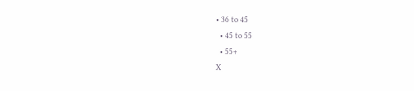• 36 to 45
  • 45 to 55
  • 55+
X